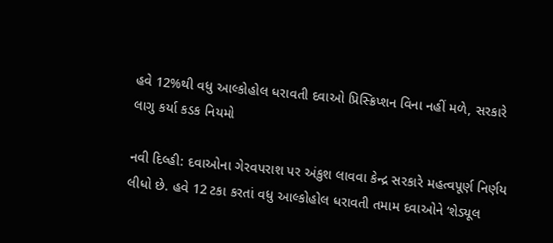હવે 12%થી વધુ આલ્કોહોલ ધરાવતી દવાઓ પ્રિસ્ક્રિપ્શન વિના નહીં મળે, સરકારે લાગુ કર્યા કડક નિયમો

નવી દિલ્હી: દવાઓના ગેરવપરાશ પર અંકુશ લાવવા કેન્દ્ર સરકારે મહત્વપૂર્ણ નિર્ણય લીધો છે. હવે 12 ટકા કરતાં વધુ આલ્કોહોલ ધરાવતી તમામ દવાઓને ‘શેડ્યૂલ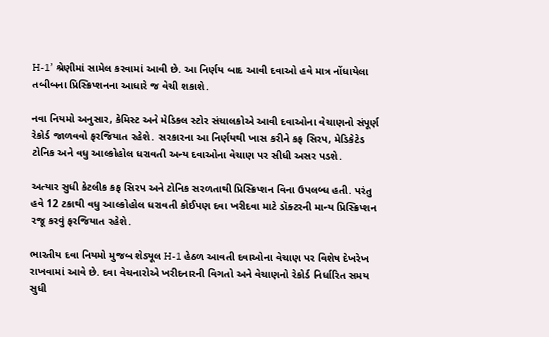H-1’ શ્રેણીમાં સામેલ કરવામાં આવી છે. આ નિર્ણય બાદ આવી દવાઓ હવે માત્ર નોંધાયેલા તબીબના પ્રિસ્ક્રિપ્શનના આધારે જ વેચી શકાશે.

નવા નિયમો અનુસાર, કેમિસ્ટ અને મેડિકલ સ્ટોર સંચાલકોએ આવી દવાઓના વેચાણનો સંપૂર્ણ રેકોર્ડ જાળવવો ફરજિયાત રહેશે. સરકારના આ નિર્ણયથી ખાસ કરીને કફ સિરપ, મેડિકેટેડ ટોનિક અને વધુ આલ્કોહોલ ધરાવતી અન્ય દવાઓના વેચાણ પર સીધી અસર પડશે.

અત્યાર સુધી કેટલીક કફ સિરપ અને ટોનિક સરળતાથી પ્રિસ્ક્રિપ્શન વિના ઉપલબ્ધ હતી. પરંતુ હવે 12 ટકાથી વધુ આલ્કોહોલ ધરાવતી કોઈપણ દવા ખરીદવા માટે ડૉક્ટરની માન્ય પ્રિસ્ક્રિપ્શન રજૂ કરવું ફરજિયાત રહેશે.

ભારતીય દવા નિયમો મુજબ શેડ્યૂલ H-1 હેઠળ આવતી દવાઓના વેચાણ પર વિશેષ દેખરેખ રાખવામાં આવે છે. દવા વેચનારોએ ખરીદનારની વિગતો અને વેચાણનો રેકોર્ડ નિર્ધારિત સમય સુધી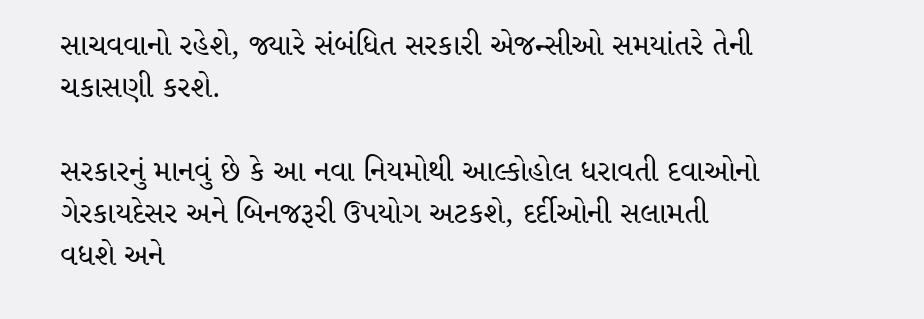સાચવવાનો રહેશે, જ્યારે સંબંધિત સરકારી એજન્સીઓ સમયાંતરે તેની ચકાસણી કરશે.

સરકારનું માનવું છે કે આ નવા નિયમોથી આલ્કોહોલ ધરાવતી દવાઓનો ગેરકાયદેસર અને બિનજરૂરી ઉપયોગ અટકશે, દર્દીઓની સલામતી વધશે અને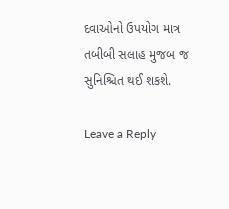દવાઓનો ઉપયોગ માત્ર તબીબી સલાહ મુજબ જ સુનિશ્ચિત થઈ શકશે.

Leave a Reply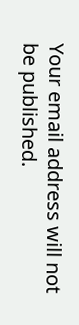Your email address will not be published.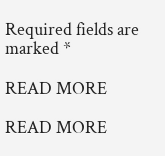Required fields are marked *

READ MORE

READ MORE